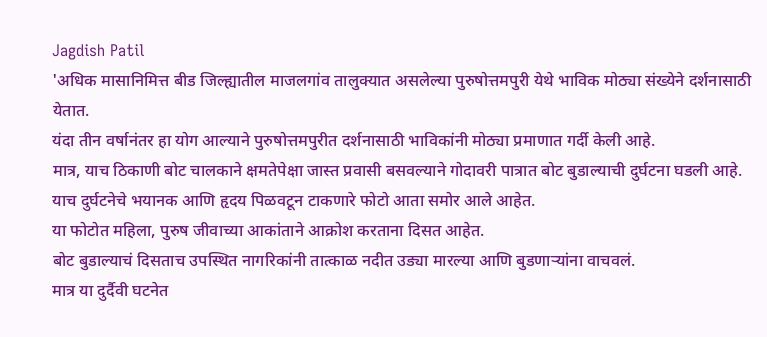Jagdish Patil
'अधिक मासानिमित्त बीड जिल्ह्यातील माजलगांव तालुक्यात असलेल्या पुरुषोत्तमपुरी येथे भाविक मोठ्या संख्येने दर्शनासाठी येतात.
यंदा तीन वर्षानंतर हा योग आल्याने पुरुषोत्तमपुरीत दर्शनासाठी भाविकांनी मोठ्या प्रमाणात गर्दी केली आहे.
मात्र, याच ठिकाणी बोट चालकाने क्षमतेपेक्षा जास्त प्रवासी बसवल्याने गोदावरी पात्रात बोट बुडाल्याची दुर्घटना घडली आहे.
याच दुर्घटनेचे भयानक आणि हृदय पिळवटून टाकणारे फोटो आता समोर आले आहेत.
या फोटोत महिला, पुरुष जीवाच्या आकांताने आक्रोश करताना दिसत आहेत.
बोट बुडाल्याचं दिसताच उपस्थित नागरिकांनी तात्काळ नदीत उड्या मारल्या आणि बुडणाऱ्यांना वाचवलं.
मात्र या दुर्दैवी घटनेत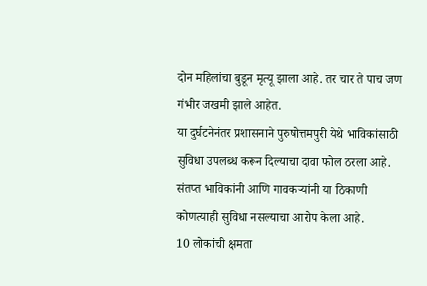दोन महिलांचा बुडून मृत्यू झाला आहे. तर चार ते पाच जण गंभीर जखमी झाले आहेत.
या दुर्घटनेनंतर प्रशासनाने पुरुषोत्तमपुरी येथे भाविकांसाठी सुविधा उपलब्ध करून दिल्याचा दावा फोल ठरला आहे.
संतप्त भाविकांनी आणि गावकऱ्यांनी या ठिकाणी कोणत्याही सुविधा नसल्याचा आरोप केला आहे.
10 लोकांची क्षमता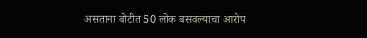असताना बोटीत 50 लोक बसवल्याचा आरोप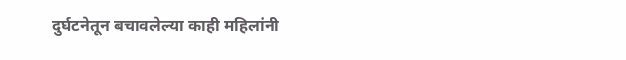दुर्घटनेतून बचावलेल्या काही महिलांनी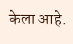केला आहे.